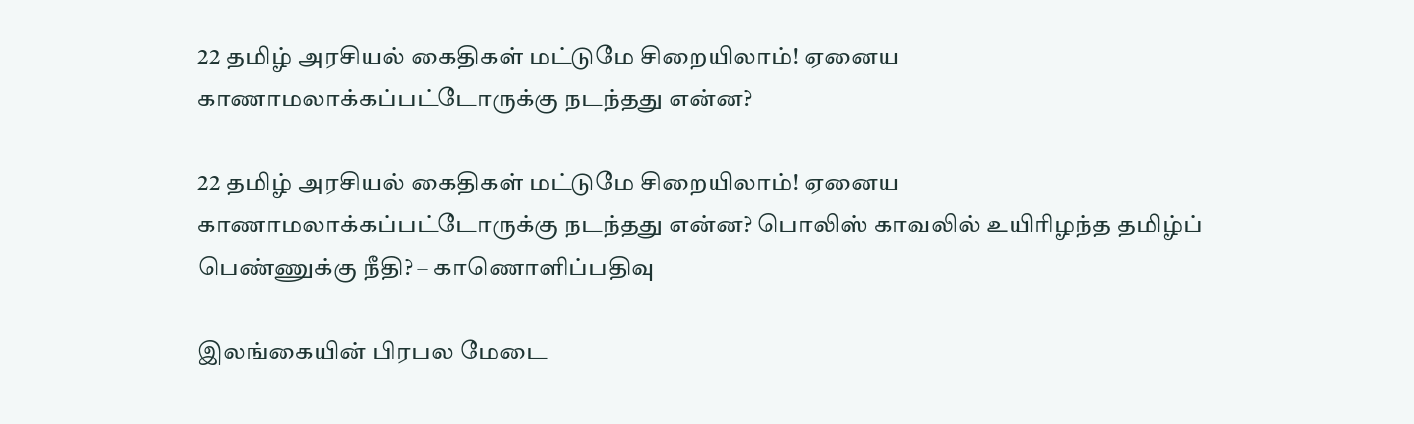22 தமிழ் அரசியல் கைதிகள் மட்டுமே சிறையிலாம்! ஏனைய காணாமலாக்கப்பட்டோருக்கு நடந்தது என்ன?

22 தமிழ் அரசியல் கைதிகள் மட்டுமே சிறையிலாம்! ஏனைய காணாமலாக்கப்பட்டோருக்கு நடந்தது என்ன? பொலிஸ் காவலில் உயிரிழந்த தமிழ்ப் பெண்ணுக்கு நீதி? – காணொளிப்பதிவு

இலங்கையின் பிரபல மேடை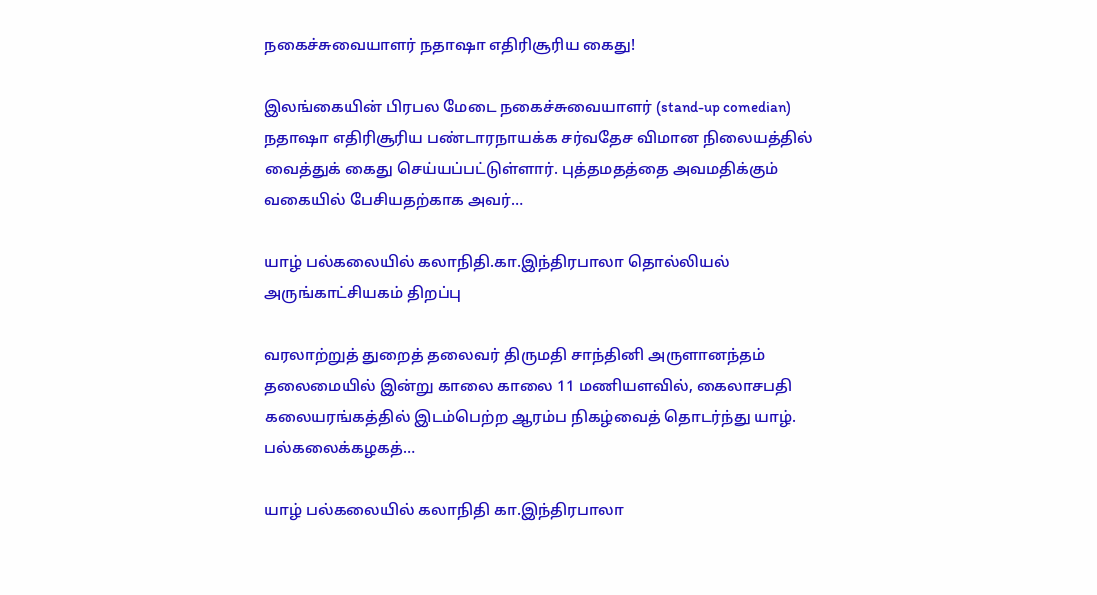நகைச்சுவையாளர் நதாஷா எதிரிசூரிய கைது!

இலங்கையின் பிரபல மேடை நகைச்சுவையாளர் (stand-up comedian) நதாஷா எதிரிசூரிய பண்டாரநாயக்க சர்வதேச விமான நிலையத்தில் வைத்துக் கைது செய்யப்பட்டுள்ளார். புத்தமதத்தை அவமதிக்கும் வகையில் பேசியதற்காக அவர்…

யாழ் பல்கலையில் கலாநிதி.கா.இந்திரபாலா தொல்லியல் அருங்காட்சியகம் திறப்பு

வரலாற்றுத் துறைத் தலைவர் திருமதி சாந்தினி அருளானந்தம் தலைமையில் இன்று காலை காலை 11 மணியளவில், கைலாசபதி கலையரங்கத்தில் இடம்பெற்ற ஆரம்ப நிகழ்வைத் தொடர்ந்து யாழ். பல்கலைக்கழகத்…

யாழ் பல்கலையில் கலாநிதி கா.இந்திரபாலா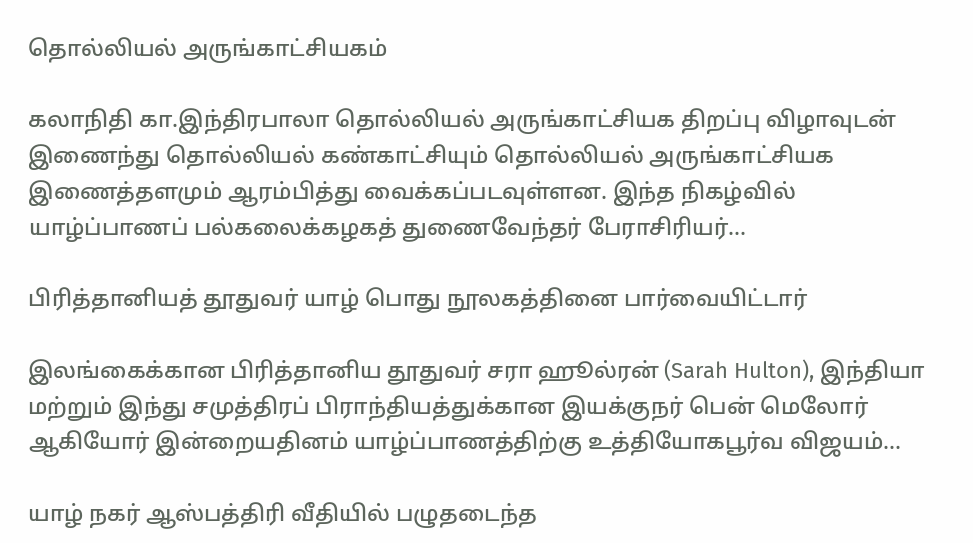தொல்லியல் அருங்காட்சியகம்

கலாநிதி கா.இந்திரபாலா தொல்லியல் அருங்காட்சியக திறப்பு விழாவுடன் இணைந்து தொல்லியல் கண்காட்சியும் தொல்லியல் அருங்காட்சியக இணைத்தளமும் ஆரம்பித்து வைக்கப்படவுள்ளன. இந்த நிகழ்வில் யாழ்ப்பாணப் பல்கலைக்கழகத் துணைவேந்தர் பேராசிரியர்…

பிரித்தானியத் தூதுவர் யாழ் பொது நூலகத்தினை பார்வையிட்டார்

இலங்கைக்கான பிரித்தானிய தூதுவர் சரா ஹூல்ரன் (Sarah Hulton), இந்தியா மற்றும் இந்து சமுத்திரப் பிராந்தியத்துக்கான இயக்குநர் பென் மெலோர் ஆகியோர் இன்றையதினம் யாழ்ப்பாணத்திற்கு உத்தியோகபூர்வ விஜயம்…

யாழ் நகர் ஆஸ்பத்திரி வீதியில் பழுதடைந்த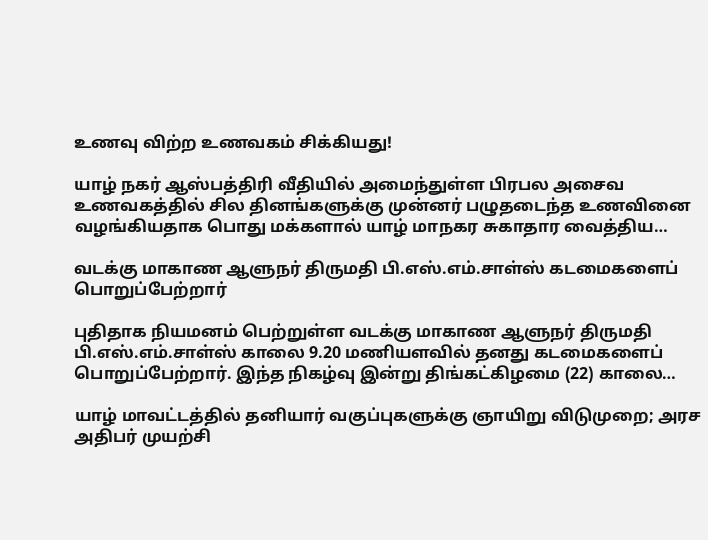உணவு விற்ற உணவகம் சிக்கியது!

யாழ் நகர் ஆஸ்பத்திரி வீதியில் அமைந்துள்ள பிரபல அசைவ உணவகத்தில் சில தினங்களுக்கு முன்னர் பழுதடைந்த உணவினை வழங்கியதாக பொது மக்களால் யாழ் மாநகர சுகாதார வைத்திய…

வடக்கு மாகாண ஆளுநர் திருமதி பி.எஸ்.எம்.சாள்ஸ் கடமைகளைப் பொறுப்பேற்றார்

புதிதாக நியமனம் பெற்றுள்ள வடக்கு மாகாண ஆளுநர் திருமதி பி.எஸ்.எம்.சாள்ஸ் காலை 9.20 மணியளவில் தனது கடமைகளைப் பொறுப்பேற்றார். இந்த நிகழ்வு இன்று திங்கட்கிழமை (22) காலை…

யாழ் மாவட்டத்தில் தனியார் வகுப்புகளுக்கு ஞாயிறு விடுமுறை; அரச அதிபர் முயற்சி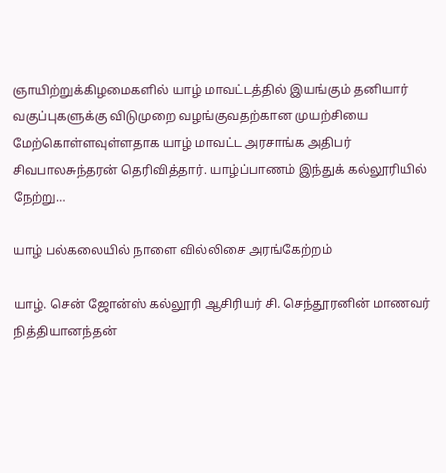ஞாயிற்றுக்கிழமைகளில் யாழ் மாவட்டத்தில் இயங்கும் தனியார் வகுப்புகளுக்கு விடுமுறை வழங்குவதற்கான முயற்சியை மேற்கொள்ளவுள்ளதாக யாழ் மாவட்ட அரசாங்க அதிபர் சிவபாலசுந்தரன் தெரிவித்தார். யாழ்ப்பாணம் இந்துக் கல்லூரியில் நேற்று…

யாழ் பல்கலையில் நாளை வில்லிசை அரங்கேற்றம்

யாழ். சென் ஜோன்ஸ் கல்லூரி ஆசிரியர் சி. செந்தூரனின் மாணவர் நித்தியானந்தன்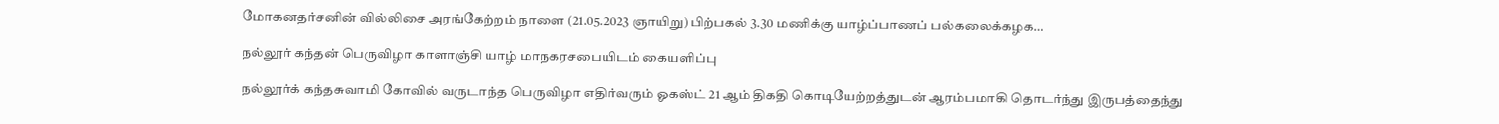மோகனதர்சனின் வில்லிசை அரங்கேற்றம் நாளை (21.05.2023 ஞாயிறு) பிற்பகல் 3.30 மணிக்கு யாழ்ப்பாணப் பல்கலைக்கழக…

நல்லூர் கந்தன் பெருவிழா காளாஞ்சி யாழ் மாநகரசபையிடம் கையளிப்பு

நல்லூர்க் கந்தசுவாமி கோவில் வருடாந்த பெருவிழா எதிர்வரும் ஓகஸ்ட் 21 ஆம் திகதி கொடியேற்றத்துடன் ஆரம்பமாகி தொடர்ந்து இருபத்தைந்து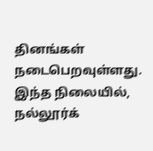தினங்கள் நடைபெறவுள்ளது. இந்த நிலையில், நல்லூர்க்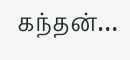கந்தன்…